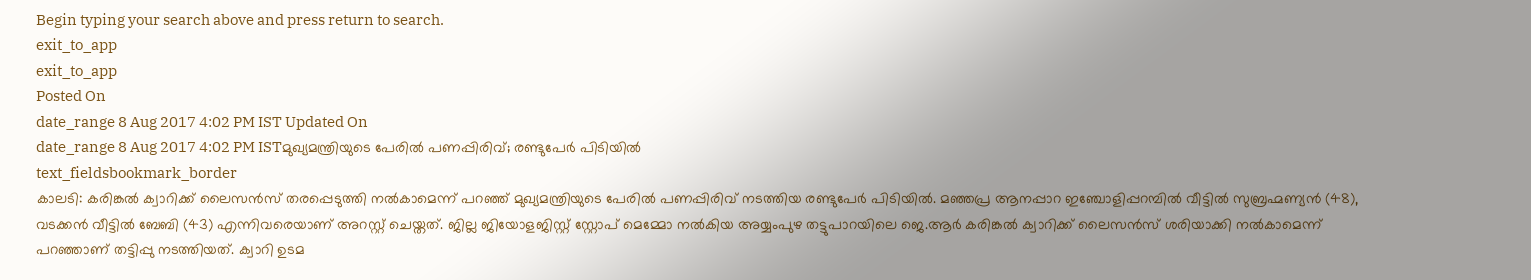Begin typing your search above and press return to search.
exit_to_app
exit_to_app
Posted On
date_range 8 Aug 2017 4:02 PM IST Updated On
date_range 8 Aug 2017 4:02 PM ISTമുഖ്യമന്ത്രിയുടെ പേരിൽ പണപ്പിരിവ്; രണ്ടുപേർ പിടിയിൽ
text_fieldsbookmark_border
കാലടി: കരിങ്കൽ ക്വാറിക്ക് ലൈസൻസ് തരപ്പെടുത്തി നൽകാമെന്ന് പറഞ്ഞ് മുഖ്യമന്ത്രിയുടെ പേരിൽ പണപ്പിരിവ് നടത്തിയ രണ്ടുപേർ പിടിയിൽ. മഞ്ഞപ്ര ആനപ്പാറ ഇഞ്ചോളിപ്പറമ്പിൽ വീട്ടിൽ സുബ്രഹ്മണ്യൻ (48), വടക്കൻ വീട്ടിൽ ബേബി (43) എന്നിവരെയാണ് അറസ്റ്റ് ചെയ്തത്. ജില്ല ജിയോളജിസ്റ്റ് സ്റ്റോപ് മെമ്മോ നൽകിയ അയ്യംപുഴ തട്ടുപാറയിലെ ജെ.ആർ കരിങ്കൽ ക്വാറിക്ക് ലൈസൻസ് ശരിയാക്കി നൽകാമെന്ന് പറഞ്ഞാണ് തട്ടിപ്പു നടത്തിയത്. ക്വാറി ഉടമ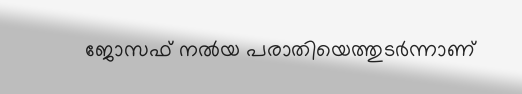ജോസഫ് നൽയ പരാതിയെത്തുടർന്നാണ്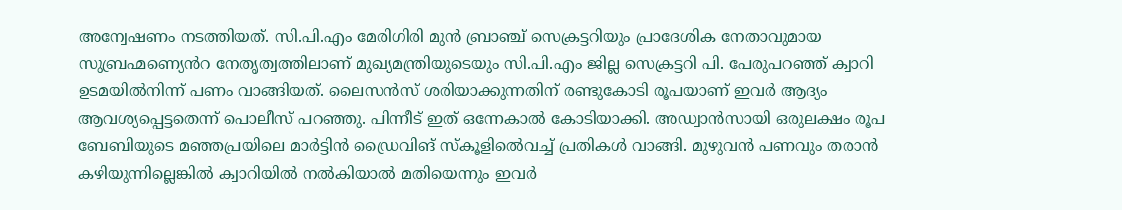അന്വേഷണം നടത്തിയത്. സി.പി.എം മേരിഗിരി മുൻ ബ്രാഞ്ച് സെക്രട്ടറിയും പ്രാദേശിക നേതാവുമായ സുബ്രഹ്മണ്യെൻറ നേതൃത്വത്തിലാണ് മുഖ്യമന്ത്രിയുടെയും സി.പി.എം ജില്ല സെക്രട്ടറി പി. പേരുപറഞ്ഞ് ക്വാറി ഉടമയിൽനിന്ന് പണം വാങ്ങിയത്. ലൈസൻസ് ശരിയാക്കുന്നതിന് രണ്ടുകോടി രൂപയാണ് ഇവർ ആദ്യം ആവശ്യപ്പെട്ടതെന്ന് പൊലീസ് പറഞ്ഞു. പിന്നീട് ഇത് ഒന്നേകാൽ കോടിയാക്കി. അഡ്വാൻസായി ഒരുലക്ഷം രൂപ ബേബിയുടെ മഞ്ഞപ്രയിലെ മാർട്ടിൻ ഡ്രൈവിങ് സ്കൂളിൽെവച്ച് പ്രതികൾ വാങ്ങി. മുഴുവൻ പണവും തരാൻ കഴിയുന്നില്ലെങ്കിൽ ക്വാറിയിൽ നൽകിയാൽ മതിയെന്നും ഇവർ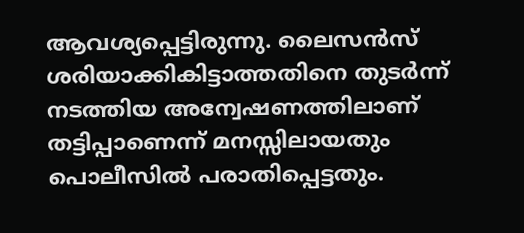ആവശ്യപ്പെട്ടിരുന്നു. ലൈസൻസ് ശരിയാക്കികിട്ടാത്തതിനെ തുടർന്ന് നടത്തിയ അന്വേഷണത്തിലാണ് തട്ടിപ്പാണെന്ന് മനസ്സിലായതും പൊലീസിൽ പരാതിപ്പെട്ടതും.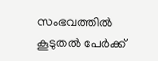സംഭവത്തിൽ കൂടുതൽ പേർക്ക്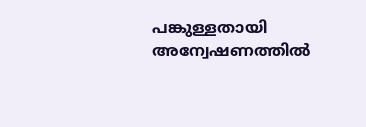പങ്കുള്ളതായി അന്വേഷണത്തിൽ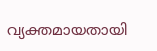വ്യക്തമായതായി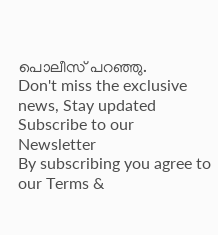പൊലീസ് പറഞ്ഞു.
Don't miss the exclusive news, Stay updated
Subscribe to our Newsletter
By subscribing you agree to our Terms &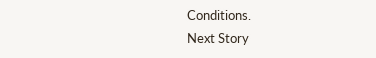Conditions.
Next Story